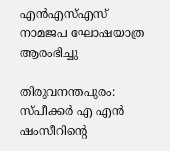എന്‍എസ്എസ് നാമജപ ഘോഷയാത്ര ആരംഭിച്ചു

തിരുവനന്തപുരം: സ്പീക്കര്‍ എ എന്‍ ഷംസീറിന്റെ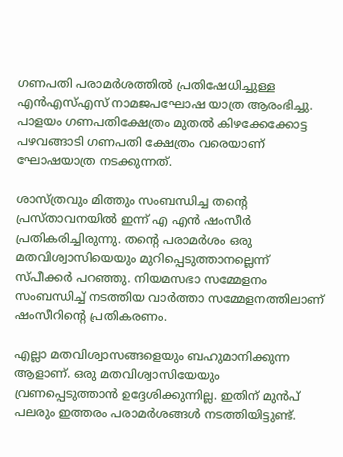ഗണപതി പരാമര്‍ശത്തില്‍ പ്രതിഷേധിച്ചുള്ള എന്‍എസ്എസ് നാമജപഘോഷ യാത്ര ആരംഭിച്ചു. പാളയം ഗണപതിക്ഷേത്രം മുതല്‍ കിഴക്കേക്കോട്ട പഴവങ്ങാടി ഗണപതി ക്ഷേത്രം വരെയാണ് ഘോഷയാത്ര നടക്കുന്നത്.

ശാസ്ത്രവും മിത്തും സംബന്ധിച്ച തന്റെ പ്രസ്താവനയില്‍ ഇന്ന് എ എന്‍ ഷംസീര്‍ പ്രതികരിച്ചിരുന്നു. തന്റെ പരാമര്‍ശം ഒരു മതവിശ്വാസിയെയും മുറിപ്പെടുത്താനല്ലെന്ന് സ്പീക്കര്‍ പറഞ്ഞു. നിയമസഭാ സമ്മേളനം സംബന്ധിച്ച് നടത്തിയ വാര്‍ത്താ സമ്മേളനത്തിലാണ് ഷംസീറിന്റെ പ്രതികരണം.

എല്ലാ മതവിശ്വാസങ്ങളെയും ബഹുമാനിക്കുന്ന ആളാണ്. ഒരു മതവിശ്വാസിയേയും വ്രണപ്പെടുത്താന്‍ ഉദ്ദേശിക്കുന്നില്ല. ഇതിന് മുന്‍പ് പലരും ഇത്തരം പരാമര്‍ശങ്ങള്‍ നടത്തിയിട്ടുണ്ട്.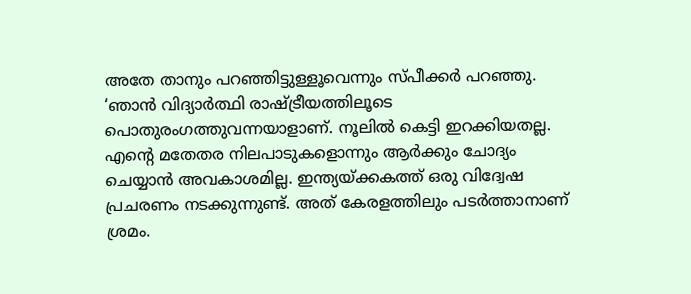അതേ താനും പറഞ്ഞിട്ടുള്ളൂവെന്നും സ്പീക്കര്‍ പറഞ്ഞു. ‘ഞാന്‍ വിദ്യാര്‍ത്ഥി രാഷ്ട്രീയത്തിലൂടെ പൊതുരംഗത്തുവന്നയാളാണ്. നൂലില്‍ കെട്ടി ഇറക്കിയതല്ല. എന്റെ മതേതര നിലപാടുകളൊന്നും ആര്‍ക്കും ചോദ്യം ചെയ്യാന്‍ അവകാശമില്ല. ഇന്ത്യയ്ക്കകത്ത് ഒരു വിദ്വേഷ പ്രചരണം നടക്കുന്നുണ്ട്. അത് കേരളത്തിലും പടര്‍ത്താനാണ് ശ്രമം.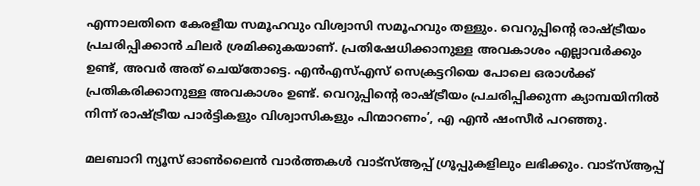എന്നാലതിനെ കേരളീയ സമൂഹവും വിശ്വാസി സമൂഹവും തള്ളും. വെറുപ്പിന്റെ രാഷ്ട്രീയം പ്രചരിപ്പിക്കാന്‍ ചിലര്‍ ശ്രമിക്കുകയാണ്. പ്രതിഷേധിക്കാനുള്ള അവകാശം എല്ലാവര്‍ക്കും ഉണ്ട്, അവര്‍ അത് ചെയ്തോട്ടെ. എന്‍എസ്എസ് സെക്രട്ടറിയെ പോലെ ഒരാള്‍ക്ക് പ്രതികരിക്കാനുള്ള അവകാശം ഉണ്ട്. വെറുപ്പിന്റെ രാഷ്ട്രീയം പ്രചരിപ്പിക്കുന്ന ക്യാമ്പയിനില്‍ നിന്ന് രാഷ്ട്രീയ പാര്‍ട്ടികളും വിശ്വാസികളും പിന്മാറണം’, എ എന്‍ ഷംസീര്‍ പറഞ്ഞു.

മലബാറി ന്യൂസ് ഓണ്‍ലൈന്‍ വാര്‍ത്തകള്‍ വാട്‌സ്ആപ്പ് ഗ്രൂപ്പുകളിലും ലഭിക്കും. വാട്‌സ്ആപ്പ്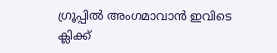ഗ്രൂപ്പില്‍ അംഗമാവാന്‍ ഇവിടെ ക്ലിക്ക്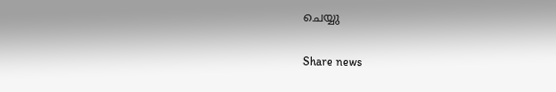ചെയ്യു

Share news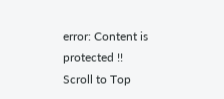error: Content is protected !!
Scroll to Top